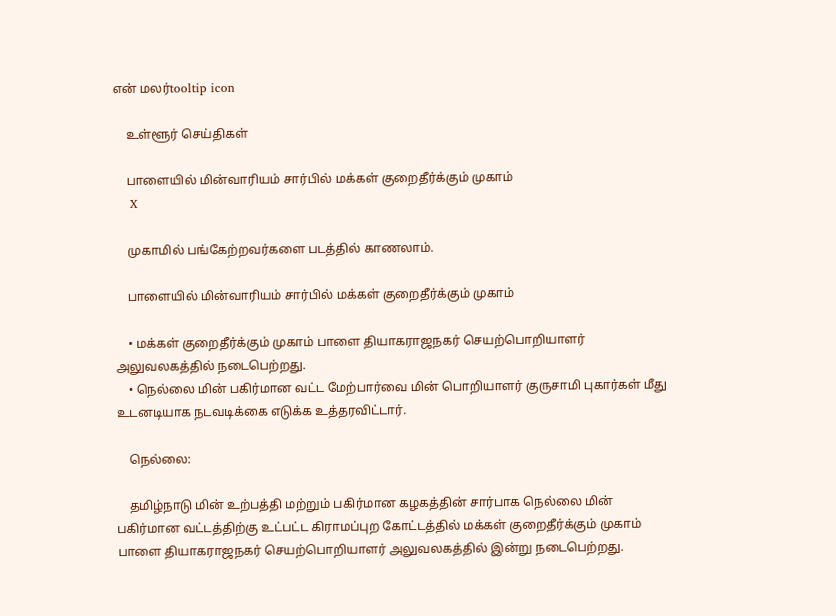என் மலர்tooltip icon

    உள்ளூர் செய்திகள்

    பாளையில் மின்வாரியம் சார்பில் மக்கள் குறைதீர்க்கும் முகாம்
    X

    முகாமில் பங்கேற்றவர்களை படத்தில் காணலாம்.

    பாளையில் மின்வாரியம் சார்பில் மக்கள் குறைதீர்க்கும் முகாம்

    • மக்கள் குறைதீர்க்கும் முகாம் பாளை தியாகராஜநகர் செயற்பொறியாளர் அலுவலகத்தில் நடைபெற்றது.
    • நெல்லை மின் பகிர்மான வட்ட மேற்பார்வை மின் பொறியாளர் குருசாமி புகார்கள் மீது உடனடியாக நடவடிக்கை எடுக்க உத்தரவிட்டார்.

    நெல்லை:

    தமிழ்நாடு மின் உற்பத்தி மற்றும் பகிர்மான கழகத்தின் சார்பாக நெல்லை மின் பகிர்மான வட்டத்திற்கு உட்பட்ட கிராமப்புற கோட்டத்தில் மக்கள் குறைதீர்க்கும் முகாம் பாளை தியாகராஜநகர் செயற்பொறியாளர் அலுவலகத்தில் இன்று நடைபெற்றது.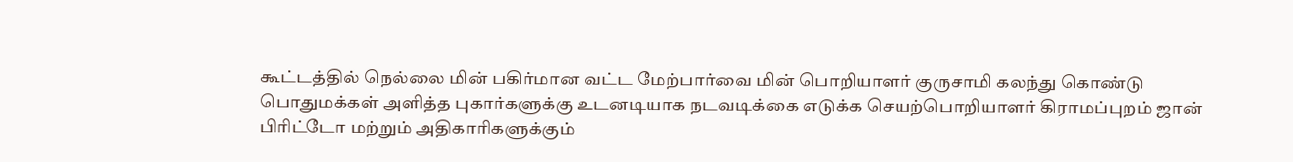கூட்டத்தில் நெல்லை மின் பகிர்மான வட்ட மேற்பார்வை மின் பொறியாளர் குருசாமி கலந்து கொண்டு பொதுமக்கள் அளித்த புகார்களுக்கு உடனடியாக நடவடிக்கை எடுக்க செயற்பொறியாளர் கிராமப்புறம் ஜான் பிரிட்டோ மற்றும் அதிகாரிகளுக்கும்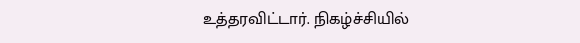உத்தரவிட்டார். நிகழ்ச்சியில்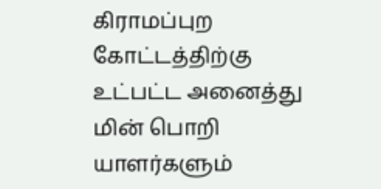கிராமப்புற கோட்டத்திற்கு உட்பட்ட அனைத்து மின் பொறி யாளர்களும்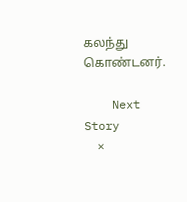கலந்து கொண்டனர்.

    Next Story
    ×